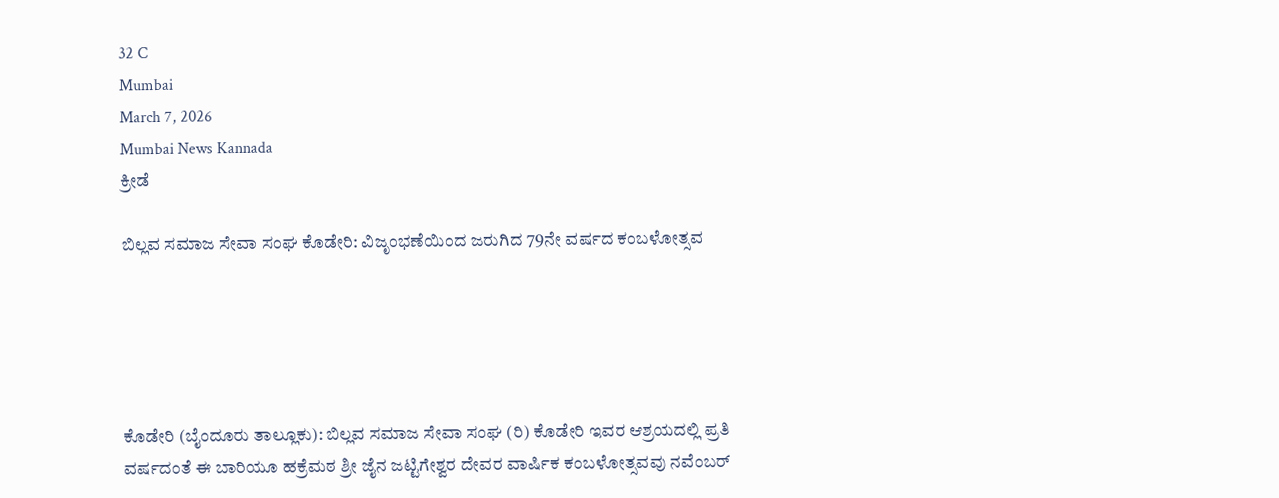32 C
Mumbai
March 7, 2026
Mumbai News Kannada
ಕ್ರೀಡೆ

ಬಿಲ್ಲವ ಸಮಾಜ ಸೇವಾ ಸಂಘ ಕೊಡೇರಿ: ವಿಜೃಂಭಣೆಯಿಂದ ಜರುಗಿದ 79ನೇ ವರ್ಷದ ಕಂಬಳೋತ್ಸವ





ಕೊಡೇರಿ (ಬೈಂದೂರು ತಾಲ್ಲೂಕು): ಬಿಲ್ಲವ ಸಮಾಜ ಸೇವಾ ಸಂಘ (ರಿ) ಕೊಡೇರಿ ಇವರ ಆಶ್ರಯದಲ್ಲಿ ಪ್ರತಿ ವರ್ಷದಂತೆ ಈ ಬಾರಿಯೂ ಹಕ್ರೆಮಠ ಶ್ರೀ ಜೈನ ಜಟ್ಟಿಗೇಶ್ವರ ದೇವರ ವಾರ್ಷಿಕ ಕಂಬಳೋತ್ಸವವು ನವೆಂಬರ್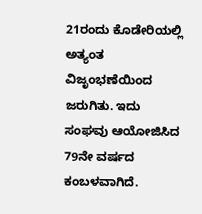21ರಂದು ಕೊಡೇರಿಯಲ್ಲಿ ಅತ್ಯಂತ ವಿಜೃಂಭಣೆಯಿಂದ ಜರುಗಿತು. ಇದು ಸಂಘವು ಆಯೋಜಿಸಿದ 79ನೇ ವರ್ಷದ ಕಂಬಳವಾಗಿದೆ.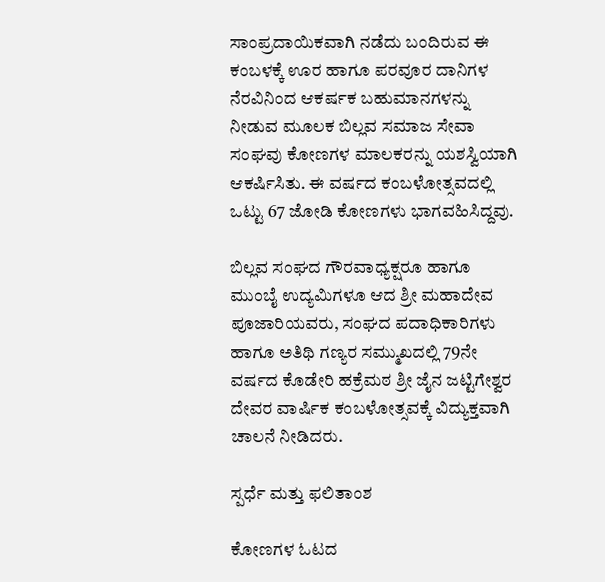ಸಾಂಪ್ರದಾಯಿಕವಾಗಿ ನಡೆದು ಬಂದಿರುವ ಈ ಕಂಬಳಕ್ಕೆ ಊರ ಹಾಗೂ ಪರವೂರ ದಾನಿಗಳ ನೆರವಿನಿಂದ ಆಕರ್ಷಕ ಬಹುಮಾನಗಳನ್ನು ನೀಡುವ ಮೂಲಕ ಬಿಲ್ಲವ ಸಮಾಜ ಸೇವಾ ಸಂಘವು ಕೋಣಗಳ ಮಾಲಕರನ್ನು ಯಶಸ್ವಿಯಾಗಿ ಆಕರ್ಷಿಸಿತು. ಈ ವರ್ಷದ ಕಂಬಳೋತ್ಸವದಲ್ಲಿ ಒಟ್ಟು 67 ಜೋಡಿ ಕೋಣಗಳು ಭಾಗವಹಿಸಿದ್ದವು.

ಬಿಲ್ಲವ ಸಂಘದ ಗೌರವಾಧ್ಯಕ್ಷರೂ ಹಾಗೂ ಮುಂಬೈ ಉದ್ಯಮಿಗಳೂ ಆದ ಶ್ರೀ ಮಹಾದೇವ ಪೂಜಾರಿಯವರು, ಸಂಘದ ಪದಾಧಿಕಾರಿಗಳು ಹಾಗೂ ಅತಿಥಿ ಗಣ್ಯರ ಸಮ್ಮುಖದಲ್ಲಿ 79ನೇ ವರ್ಷದ ಕೊಡೇರಿ ಹಕ್ರೆಮಠ ಶ್ರೀ ಜೈನ ಜಟ್ಟಿಗೇಶ್ವರ ದೇವರ ವಾರ್ಷಿಕ ಕಂಬಳೋತ್ಸವಕ್ಕೆ ವಿದ್ಯುಕ್ತವಾಗಿ ಚಾಲನೆ ನೀಡಿದರು.

ಸ್ಪರ್ಧೆ ಮತ್ತು ಫಲಿತಾಂಶ

ಕೋಣಗಳ ಓಟದ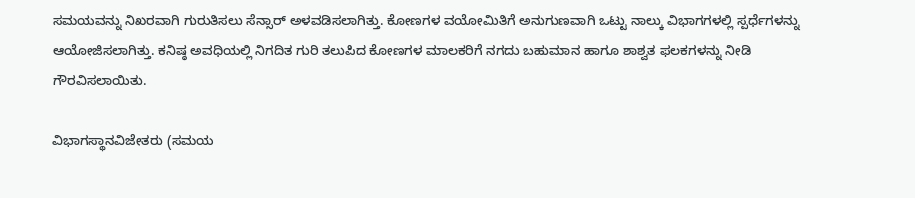ಸಮಯವನ್ನು ನಿಖರವಾಗಿ ಗುರುತಿಸಲು ಸೆನ್ಸಾರ್ ಅಳವಡಿಸಲಾಗಿತ್ತು. ಕೋಣಗಳ ವಯೋಮಿತಿಗೆ ಅನುಗುಣವಾಗಿ ಒಟ್ಟು ನಾಲ್ಕು ವಿಭಾಗಗಳಲ್ಲಿ ಸ್ಪರ್ಧೆಗಳನ್ನು ಆಯೋಜಿಸಲಾಗಿತ್ತು. ಕನಿಷ್ಠ ಅವಧಿಯಲ್ಲಿ ನಿಗದಿತ ಗುರಿ ತಲುಪಿದ ಕೋಣಗಳ ಮಾಲಕರಿಗೆ ನಗದು ಬಹುಮಾನ ಹಾಗೂ ಶಾಶ್ವತ ಫಲಕಗಳನ್ನು ನೀಡಿ ಗೌರವಿಸಲಾಯಿತು.

ವಿಭಾಗಸ್ಥಾನವಿಜೇತರು (ಸಮಯ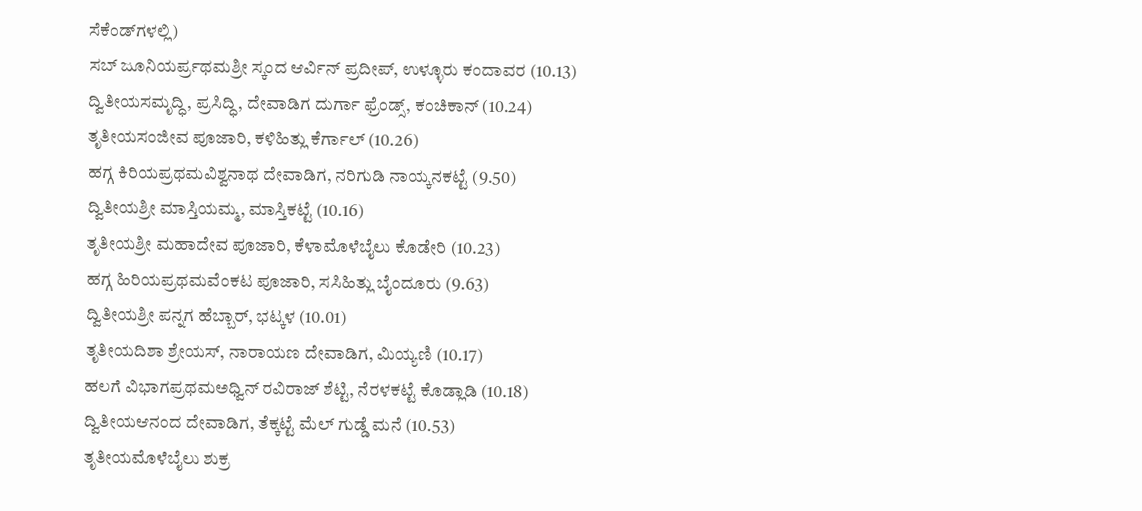ಸೆಕೆಂಡ್‌ಗಳಲ್ಲಿ)
ಸಬ್ ಜೂನಿಯರ್ಪ್ರಥಮಶ್ರೀ ಸ್ಕಂದ ಆರ್ವಿನ್ ಪ್ರದೀಪ್, ಉಳ್ಳೂರು ಕಂದಾವರ (10.13)
ದ್ವಿತೀಯಸಮೃದ್ಧಿ, ಪ್ರಸಿದ್ಧಿ, ದೇವಾಡಿಗ ದುರ್ಗಾ ಫ್ರೆಂಡ್ಸ್, ಕಂಚಿಕಾನ್ (10.24)
ತೃತೀಯಸಂಜೀವ ಪೂಜಾರಿ, ಕಳಿಹಿತ್ಲು ಕೆರ್ಗಾಲ್ (10.26)
ಹಗ್ಗ ಕಿರಿಯಪ್ರಥಮವಿಶ್ವನಾಥ ದೇವಾಡಿಗ, ನರಿಗುಡಿ ನಾಯ್ಕನಕಟ್ಟೆ (9.50)
ದ್ವಿತೀಯಶ್ರೀ ಮಾಸ್ತಿಯಮ್ಮ, ಮಾಸ್ತಿಕಟ್ಟೆ (10.16)
ತೃತೀಯಶ್ರೀ ಮಹಾದೇವ ಪೂಜಾರಿ, ಕೆಳಾಮೊಳೆಬೈಲು ಕೊಡೇರಿ (10.23)
ಹಗ್ಗ ಹಿರಿಯಪ್ರಥಮವೆಂಕಟ ಪೂಜಾರಿ, ಸಸಿಹಿತ್ಲು ಬೈಂದೂರು (9.63)
ದ್ವಿತೀಯಶ್ರೀ ಪನ್ನಗ ಹೆಬ್ಬಾರ್, ಭಟ್ಕಳ (10.01)
ತೃತೀಯದಿಶಾ ಶ್ರೇಯಸ್, ನಾರಾಯಣ ದೇವಾಡಿಗ, ಮಿಯ್ಯಣಿ (10.17)
ಹಲಗೆ ವಿಭಾಗಪ್ರಥಮಅಧ್ವಿನ್ ರವಿರಾಜ್ ಶೆಟ್ಟಿ, ನೆರಳಕಟ್ಟೆ ಕೊಡ್ಲಾಡಿ (10.18)
ದ್ವಿತೀಯಆನಂದ ದೇವಾಡಿಗ, ತೆಕ್ಕಟ್ಟೆ ಮೆಲ್ ಗುಡ್ಡೆ ಮನೆ (10.53)
ತೃತೀಯಮೊಳೆಬೈಲು ಶುಕ್ರ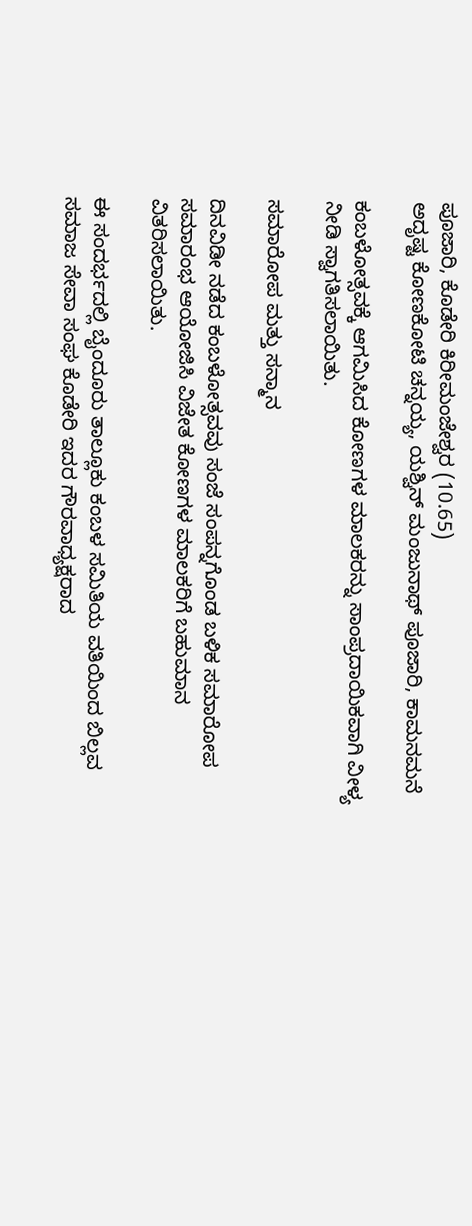ಪೂಜಾರಿ, ಕೊಡೇರಿ ಕಿರೀಮಂಜೇಶ್ವರ (10.65)
ಅದೃಷ್ಟ ಕೋಣಕೋಟಿ ಚನ್ನಯ್ಯ, ಯಶ್ವಿನ್ ಮಂಜುನಾಥ್ ಪೂಜಾರಿ, ಕಾಮನಮನೆ

ಕಂಬಳೋತ್ಸವಕ್ಕೆ ಆಗಮಿಸಿದ ಕೋಣಗಳ ಮಾಲಕರನ್ನು ಸಾಂಪ್ರದಾಯಿಕವಾಗಿ ವೀಳ್ಯ ನೀಡಿ ಸ್ವಾಗತಿಸಲಾಯಿತು.

ಸಮಾರೋಪ ಮತ್ತು ಸನ್ಮಾನ

ದಿನವಿಡೀ ನಡೆದ ಕಂಬಳೋತ್ಸವವು ಸಂಜೆ ಸಂಪನ್ನಗೊಂಡ ಬಳಿಕ ಸಮಾರೋಪ ಸಮಾರಂಭ ಆಯೋಜಿಸಿ ವಿಜೇತ ಕೋಣಗಳ ಮಾಲಕರಿಗೆ ಬಹುಮಾನ ವಿತರಿಸಲಾಯಿತು.

ಈ ಸಂದರ್ಭದಲ್ಲಿ ಬೈಂದೂರು ತಾಲ್ಲೂಕು ಕಂಬಳ ಸಮಿತಿಯ ವತಿಯಿಂದ ಬಿಲ್ಲವ ಸಮಾಜ ಸೇವಾ ಸಂಘ ಕೊಡೇರಿ ಇದರ ಗೌರವಾಧ್ಯಕ್ಷರಾದ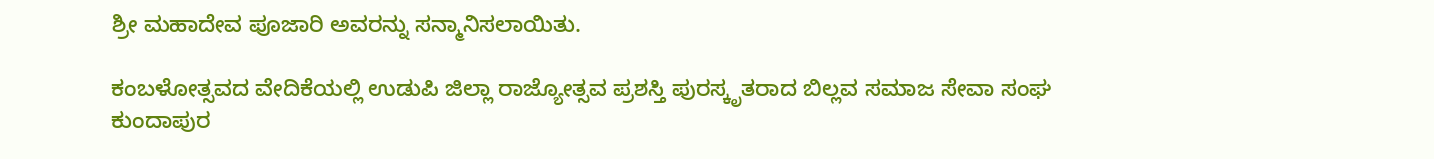ಶ್ರೀ ಮಹಾದೇವ ಪೂಜಾರಿ ಅವರನ್ನು ಸನ್ಮಾನಿಸಲಾಯಿತು.

ಕಂಬಳೋತ್ಸವದ ವೇದಿಕೆಯಲ್ಲಿ ಉಡುಪಿ ಜಿಲ್ಲಾ ರಾಜ್ಯೋತ್ಸವ ಪ್ರಶಸ್ತಿ ಪುರಸ್ಕೃತರಾದ ಬಿಲ್ಲವ ಸಮಾಜ ಸೇವಾ ಸಂಘ ಕುಂದಾಪುರ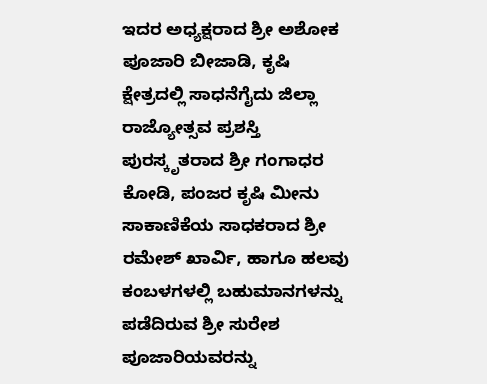ಇದರ ಅಧ್ಯಕ್ಷರಾದ ಶ್ರೀ ಅಶೋಕ ಪೂಜಾರಿ ಬೀಜಾಡಿ, ಕೃಷಿ ಕ್ಷೇತ್ರದಲ್ಲಿ ಸಾಧನೆಗೈದು ಜಿಲ್ಲಾ ರಾಜ್ಯೋತ್ಸವ ಪ್ರಶಸ್ತಿ ಪುರಸ್ಕೃತರಾದ ಶ್ರೀ ಗಂಗಾಧರ ಕೋಡಿ, ಪಂಜರ ಕೃಷಿ ಮೀನು ಸಾಕಾಣಿಕೆಯ ಸಾಧಕರಾದ ಶ್ರೀ ರಮೇಶ್ ಖಾರ್ವಿ, ಹಾಗೂ ಹಲವು ಕಂಬಳಗಳಲ್ಲಿ ಬಹುಮಾನಗಳನ್ನು ಪಡೆದಿರುವ ಶ್ರೀ ಸುರೇಶ ಪೂಜಾರಿಯವರನ್ನು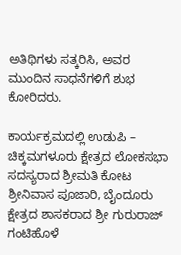ಅತಿಥಿಗಳು ಸತ್ಕರಿಸಿ, ಅವರ ಮುಂದಿನ ಸಾಧನೆಗಳಿಗೆ ಶುಭ ಕೋರಿದರು.

ಕಾರ್ಯಕ್ರಮದಲ್ಲಿ ಉಡುಪಿ – ಚಿಕ್ಕಮಗಳೂರು ಕ್ಷೇತ್ರದ ಲೋಕಸಭಾ ಸದಸ್ಯರಾದ ಶ್ರೀಮತಿ ಕೋಟ ಶ್ರೀನಿವಾಸ ಪೂಜಾರಿ, ಬೈಂದೂರು ಕ್ಷೇತ್ರದ ಶಾಸಕರಾದ ಶ್ರೀ ಗುರುರಾಜ್ ಗಂಟಿಹೊಳೆ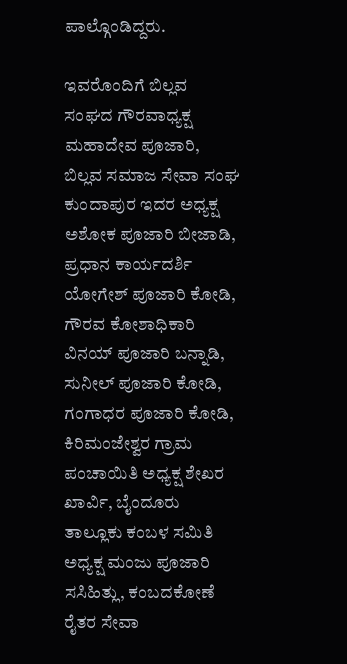ಪಾಲ್ಗೊಂಡಿದ್ದರು.

ಇವರೊಂದಿಗೆ ಬಿಲ್ಲವ ಸಂಘದ ಗೌರವಾಧ್ಯಕ್ಷ ಮಹಾದೇವ ಪೂಜಾರಿ, ಬಿಲ್ಲವ ಸಮಾಜ ಸೇವಾ ಸಂಘ ಕುಂದಾಪುರ ಇದರ ಅಧ್ಯಕ್ಷ ಅಶೋಕ ಪೂಜಾರಿ ಬೀಜಾಡಿ, ಪ್ರಧಾನ ಕಾರ್ಯದರ್ಶಿ ಯೋಗೇಶ್ ಪೂಜಾರಿ ಕೋಡಿ, ಗೌರವ ಕೋಶಾಧಿಕಾರಿ ವಿನಯ್ ಪೂಜಾರಿ ಬನ್ನಾಡಿ, ಸುನೀಲ್ ಪೂಜಾರಿ ಕೋಡಿ, ಗಂಗಾಧರ ಪೂಜಾರಿ ಕೋಡಿ, ಕಿರಿಮಂಜೇಶ್ವರ ಗ್ರಾಮ ಪಂಚಾಯಿತಿ ಅಧ್ಯಕ್ಷ ಶೇಖರ ಖಾರ್ವಿ, ಬೈಂದೂರು ತಾಲ್ಲೂಕು ಕಂಬಳ ಸಮಿತಿ ಅಧ್ಯಕ್ಷ ಮಂಜು ಪೂಜಾರಿ ಸಸಿಹಿತ್ಲು, ಕಂಬದಕೋಣೆ ರೈತರ ಸೇವಾ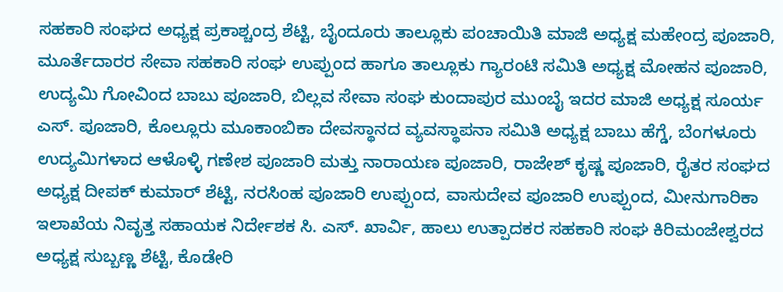ಸಹಕಾರಿ ಸಂಘದ ಅಧ್ಯಕ್ಷ ಪ್ರಕಾಶ್ಚಂದ್ರ ಶೆಟ್ಟಿ, ಬೈಂದೂರು ತಾಲ್ಲೂಕು ಪಂಚಾಯಿತಿ ಮಾಜಿ ಅಧ್ಯಕ್ಷ ಮಹೇಂದ್ರ ಪೂಜಾರಿ, ಮೂರ್ತೆದಾರರ ಸೇವಾ ಸಹಕಾರಿ ಸಂಘ ಉಪ್ಪುಂದ ಹಾಗೂ ತಾಲ್ಲೂಕು ಗ್ಯಾರಂಟಿ ಸಮಿತಿ ಅಧ್ಯಕ್ಷ ಮೋಹನ ಪೂಜಾರಿ, ಉದ್ಯಮಿ ಗೋವಿಂದ ಬಾಬು ಪೂಜಾರಿ, ಬಿಲ್ಲವ ಸೇವಾ ಸಂಘ ಕುಂದಾಪುರ ಮುಂಬೈ ಇದರ ಮಾಜಿ ಅಧ್ಯಕ್ಷ ಸೂರ್ಯ ಎಸ್. ಪೂಜಾರಿ, ಕೊಲ್ಲೂರು ಮೂಕಾಂಬಿಕಾ ದೇವಸ್ಥಾನದ ವ್ಯವಸ್ಥಾಪನಾ ಸಮಿತಿ ಅಧ್ಯಕ್ಷ ಬಾಬು ಹೆಗ್ಡೆ, ಬೆಂಗಳೂರು ಉದ್ಯಮಿಗಳಾದ ಆಳೊಳ್ಳಿ ಗಣೇಶ ಪೂಜಾರಿ ಮತ್ತು ನಾರಾಯಣ ಪೂಜಾರಿ, ರಾಜೇಶ್ ಕೃಷ್ಣ ಪೂಜಾರಿ, ರೈತರ ಸಂಘದ ಅಧ್ಯಕ್ಷ ದೀಪಕ್ ಕುಮಾರ್ ಶೆಟ್ಟಿ, ನರಸಿಂಹ ಪೂಜಾರಿ ಉಪ್ಪುಂದ, ವಾಸುದೇವ ಪೂಜಾರಿ ಉಪ್ಪುಂದ, ಮೀನುಗಾರಿಕಾ ಇಲಾಖೆಯ ನಿವೃತ್ತ ಸಹಾಯಕ ನಿರ್ದೇಶಕ ಸಿ. ಎಸ್. ಖಾರ್ವಿ, ಹಾಲು ಉತ್ಪಾದಕರ ಸಹಕಾರಿ ಸಂಘ ಕಿರಿಮಂಜೇಶ್ವರದ ಅಧ್ಯಕ್ಷ ಸುಬ್ಬಣ್ಣ ಶೆಟ್ಟಿ, ಕೊಡೇರಿ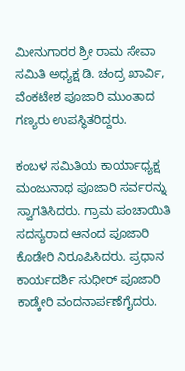ಮೀನುಗಾರರ ಶ್ರೀ ರಾಮ ಸೇವಾ ಸಮಿತಿ ಅಧ್ಯಕ್ಷ ಡಿ. ಚಂದ್ರ ಖಾರ್ವಿ, ವೆಂಕಟೇಶ ಪೂಜಾರಿ ಮುಂತಾದ ಗಣ್ಯರು ಉಪಸ್ಥಿತರಿದ್ದರು.

ಕಂಬಳ ಸಮಿತಿಯ ಕಾರ್ಯಾಧ್ಯಕ್ಷ ಮಂಜುನಾಥ ಪೂಜಾರಿ ಸರ್ವರನ್ನು ಸ್ವಾಗತಿಸಿದರು. ಗ್ರಾಮ ಪಂಚಾಯಿತಿ ಸದಸ್ಯರಾದ ಆನಂದ ಪೂಜಾರಿ ಕೊಡೇರಿ ನಿರೂಪಿಸಿದರು. ಪ್ರಧಾನ ಕಾರ್ಯದರ್ಶಿ ಸುಧೀರ್ ಪೂಜಾರಿ ಕಾಡ್ಕೇರಿ ವಂದನಾರ್ಪಣೆಗೈದರು.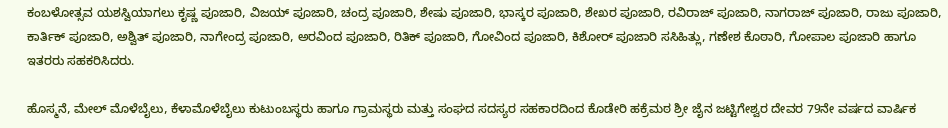ಕಂಬಳೋತ್ಸವ ಯಶಸ್ವಿಯಾಗಲು ಕೃಷ್ಣ ಪೂಜಾರಿ, ವಿಜಯ್ ಪೂಜಾರಿ, ಚಂದ್ರ ಪೂಜಾರಿ, ಶೇಷು ಪೂಜಾರಿ, ಭಾಸ್ಕರ ಪೂಜಾರಿ, ಶೇಖರ ಪೂಜಾರಿ, ರವಿರಾಜ್ ಪೂಜಾರಿ, ನಾಗರಾಜ್ ಪೂಜಾರಿ, ರಾಜು ಪೂಜಾರಿ, ಕಾರ್ತಿಕ್ ಪೂಜಾರಿ, ಅಶ್ವಿತ್ ಪೂಜಾರಿ, ನಾಗೇಂದ್ರ ಪೂಜಾರಿ, ಅರವಿಂದ ಪೂಜಾರಿ, ರಿತಿಕ್ ಪೂಜಾರಿ, ಗೋವಿಂದ ಪೂಜಾರಿ, ಕಿಶೋರ್ ಪೂಜಾರಿ ಸಸಿಹಿತ್ಲು, ಗಣೇಶ ಕೊಠಾರಿ, ಗೋಪಾಲ ಪೂಜಾರಿ ಹಾಗೂ ಇತರರು ಸಹಕರಿಸಿದರು.

ಹೊಸ್ಮನೆ, ಮೇಲ್ ಮೊಳೆಬೈಲು, ಕೆಳಾಮೊಳೆಬೈಲು ಕುಟುಂಬಸ್ಥರು ಹಾಗೂ ಗ್ರಾಮಸ್ಥರು ಮತ್ತು ಸಂಘದ ಸದಸ್ಯರ ಸಹಕಾರದಿಂದ ಕೊಡೇರಿ ಹಕ್ರೆಮಠ ಶ್ರೀ ಜೈನ ಜಟ್ಟಿಗೇಶ್ವರ ದೇವರ 79ನೇ ವರ್ಷದ ವಾರ್ಷಿಕ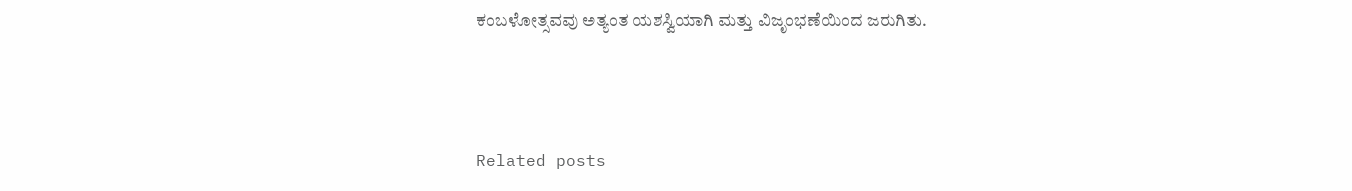ಕಂಬಳೋತ್ಸವವು ಅತ್ಯಂತ ಯಶಸ್ವಿಯಾಗಿ ಮತ್ತು ವಿಜೃಂಭಣೆಯಿಂದ ಜರುಗಿತು.



Related posts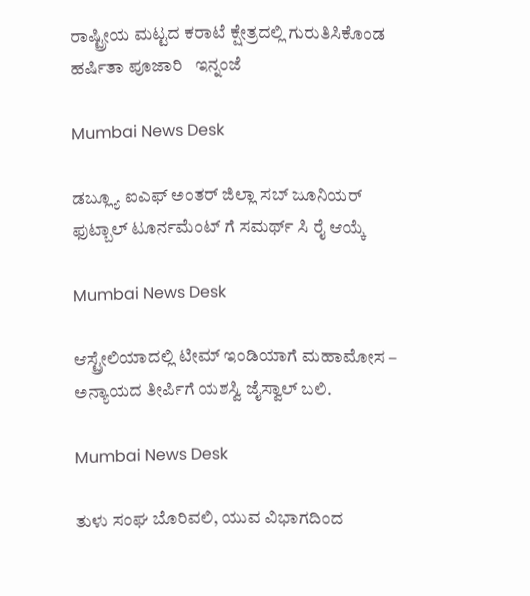ರಾಷ್ಟ್ರೀಯ ಮಟ್ಟದ ಕರಾಟೆ ಕ್ಷೇತ್ರದಲ್ಲಿ ಗುರುತಿಸಿಕೊಂಡ ಹರ್ಷಿತಾ ಪೂಜಾರಿ   ಇನ್ನಂಜೆ

Mumbai News Desk

ಡಬ್ಲ್ಯೂ ಐಎಫ್ ಅಂತರ್ ಜಿಲ್ಲಾ ಸಬ್ ಜೂನಿಯರ್ ಫುಟ್ಬಾಲ್ ಟೂರ್ನಮೆಂಟ್ ಗೆ ಸಮರ್ಥ್ ಸಿ ರೈ ಆಯ್ಕೆ

Mumbai News Desk

ಆಸ್ಟ್ರೇಲಿಯಾದಲ್ಲಿ ಟೀಮ್ ಇಂಡಿಯಾಗೆ ಮಹಾಮೋಸ – ಅನ್ಯಾಯದ ತೀರ್ಪಿಗೆ ಯಶಸ್ವಿ ಜೈಸ್ವಾಲ್ ಬಲಿ.

Mumbai News Desk

ತುಳು ಸಂಘ ಬೊರಿವಲಿ, ಯುವ ವಿಭಾಗದಿಂದ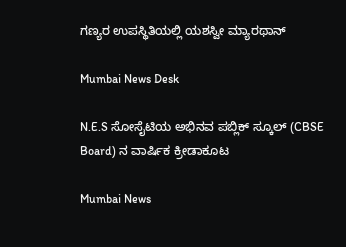ಗಣ್ಯರ ಉಪಸ್ಥಿತಿಯಲ್ಲಿ ಯಶಸ್ವೀ ಮ್ಯಾರಥಾನ್

Mumbai News Desk

N.E.S ಸೋಸೈಟಿಯ ಅಭಿನವ ಪಬ್ಲಿಕ್ ಸ್ಕೂಲ್ (CBSE Board) ನ ವಾರ್ಷಿಕ ಕ್ರೀಡಾಕೂಟ

Mumbai News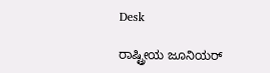Desk

ರಾಷ್ಟ್ರೀಯ ಜೂನಿಯರ್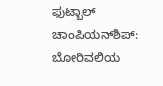ಫುಟ್ಬಾಲ್ ಚಾಂಪಿಯನ್‌ಶಿಪ್: ಬೋರಿವಲಿಯ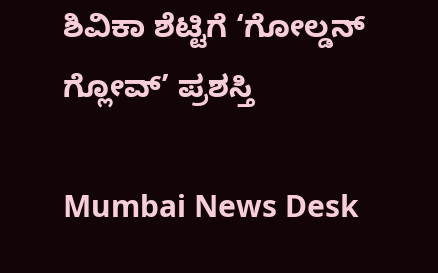ಶಿವಿಕಾ ಶೆಟ್ಟಿಗೆ ‘ಗೋಲ್ಡನ್ ಗ್ಲೋವ್’ ಪ್ರಶಸ್ತಿ

Mumbai News Desk